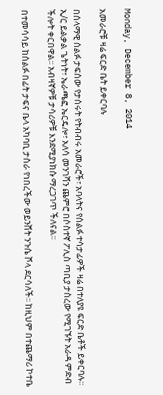Monday, December 8, 2014

አመራሮቹ ዛሬ ፍርድ ቤት ይቀርባሉ

በሰላማዊ ሰልፉ ታፍሰው የታሰሩት የትብብሩ አመራሮች፣ አባላትና የሰልፉ ተሳታፊዎች ዛሬ በተለያዩ ፍርድ ቤቶች ይቀርባሉ፡፡ ኢ/ር ይልቃል ጌትነት፣ ኤራጫፎ ኤርዴሎ፣ አለሳ መንገሻን ጨምሮ በሶስተኛ ፖሊስ ጣቢያ ታስረው የሚገኙት አራዳ ምድብ ችሎት ቀርበዋል፡፡ አብዛኛዎቹ ታሳሪዎቹ እንደሚያነክሱ ማረጋገጥ ችለናል፡፡

በተመሳሳይ ከሰልፉ በፊት ታፍና ቤላ አካባቢ ታስራ የነበረችው ወይንሸት ንጉሴ ሾላ ደርሳለች፡፡ ከዚህም በተጨማሪ ኮተቤ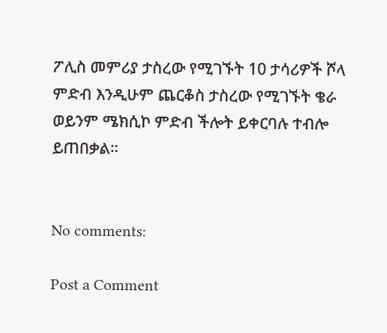ፖሊስ መምሪያ ታስረው የሚገኙት 10 ታሳሪዎች ሾላ ምድብ እንዲሁም ጨርቆስ ታስረው የሚገኙት ቄራ ወይንም ሜክሲኮ ምድብ ችሎት ይቀርባሉ ተብሎ ይጠበቃል፡፡


No comments:

Post a Comment